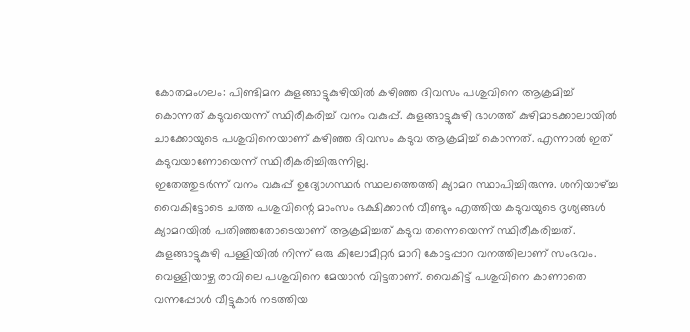കോതമംഗലം: പിണ്ടിമന കുളങ്ങാട്ടുകുഴിയിൽ കഴിഞ്ഞ ദിവസം പശുവിനെ ആക്രമിച്ച് കൊന്നത് കടുവയെന്ന് സ്ഥിരീകരിച്ച് വനം വകുപ്പ്. കുളങ്ങാട്ടുകുഴി ഭാഗത്ത് കുഴിമാടക്കാലായിൽ ചാക്കോയുടെ പശുവിനെയാണ് കഴിഞ്ഞ ദിവസം കടുവ ആക്രമിച്ച് കൊന്നത്. എന്നാൽ ഇത് കടുവയാണോയെന്ന് സ്ഥിരീകരിച്ചിരുന്നില്ല.
ഇതേത്തുടർന്ന് വനം വകുപ്പ് ഉദ്യോഗസ്ഥർ സ്ഥലത്തെത്തി ക്യാമറ സ്ഥാപിച്ചിരുന്നു. ശനിയാഴ്ച്ച വൈകിട്ടോടെ ചത്ത പശുവിന്റെ മാംസം ഭക്ഷിക്കാൻ വീണ്ടും എത്തിയ കടുവയുടെ ദൃശ്യങ്ങൾ ക്യാമറയിൽ പതിഞ്ഞതോടെയാണ് ആക്രമിച്ചത് കടുവ തന്നെയെന്ന് സ്ഥിരീകരിച്ചത്.
കുളങ്ങാട്ടുകുഴി പള്ളിയിൽ നിന്ന് ഒരു കിലോമീറ്റർ മാറി കോട്ടപ്പാറ വനത്തിലാണ് സംഭവം. വെള്ളിയാഴ്ച രാവിലെ പശുവിനെ മേയാൻ വിട്ടതാണ്. വൈകിട്ട് പശുവിനെ കാണാതെ വന്നപ്പോൾ വീട്ടുകാർ നടത്തിയ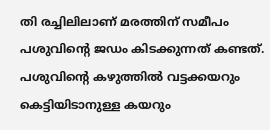തി രച്ചിലിലാണ് മരത്തിന് സമീപം പശുവിന്റെ ജഡം കിടക്കുന്നത് കണ്ടത്. പശുവിൻ്റെ കഴുത്തിൽ വട്ടക്കയറും കെട്ടിയിടാനുള്ള കയറും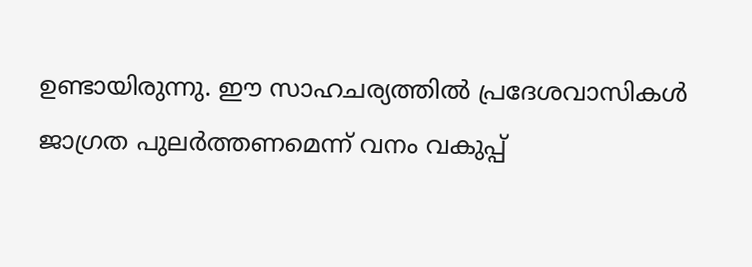ഉണ്ടായിരുന്നു. ഈ സാഹചര്യത്തിൽ പ്രദേശവാസികൾ ജാഗ്രത പുലർത്തണമെന്ന് വനം വകുപ്പ്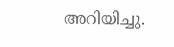അറിയിച്ചു.